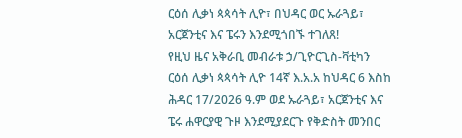ርዕሰ ሊቃነ ጳጳሳት ሊዮ፣ በህዳር ወር ኡራጓይ፣ አርጀንቲና እና ፔሩን እንደሚጎበኙ ተገለጸ!
የዚህ ዜና አቅራቢ መብራቱ ኃ/ጊዮርጊስ-ቫቲካን
ርዕሰ ሊቃነ ጳጳሳት ሊዮ 14ኛ እ.አ.አ ከህዳር 6 እስከ ሕዳር 17/2026 ዓ.ም ወደ ኡራጓይ፣ አርጀንቲና እና ፔሩ ሐዋርያዊ ጉዞ እንደሚያደርጉ የቅድስት መንበር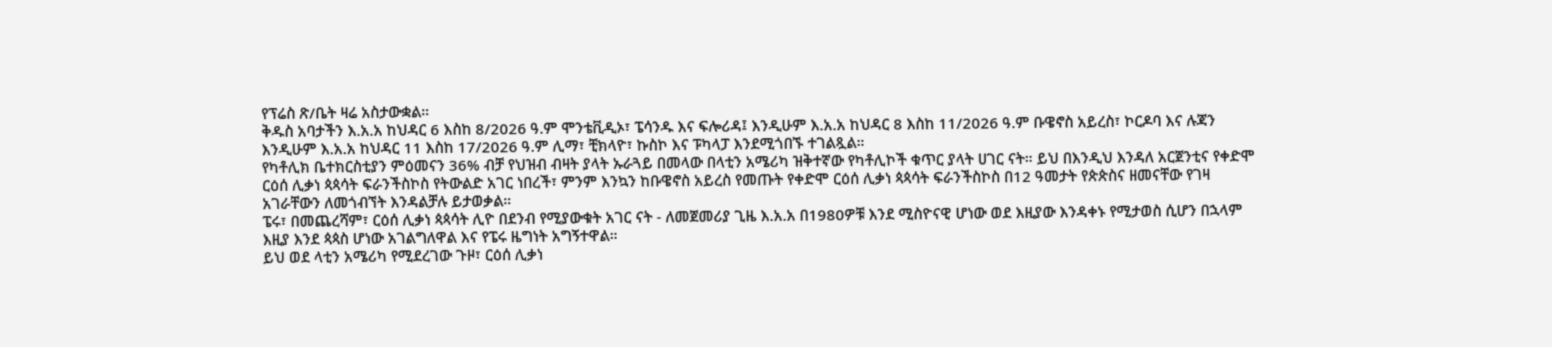የፕሬስ ጽ/ቤት ዛሬ አስታውቋል።
ቅዱስ አባታችን እ.አ.አ ከህዳር 6 እስከ 8/2026 ዓ.ም ሞንቴቪዲኦ፣ ፔሳንዱ እና ፍሎሪዳ፤ እንዲሁም እ.አ.አ ከህዳር 8 እስከ 11/2026 ዓ.ም ቡዌኖስ አይረስ፣ ኮርዶባ እና ሉጃን እንዲሁም እ.አ.አ ከህዳር 11 እስከ 17/2026 ዓ.ም ሊማ፣ ቺክላዮ፣ ኩስኮ እና ፑካላፓ እንደሚጎበኙ ተገልጿል።
የካቶሊክ ቤተክርስቲያን ምዕመናን 36% ብቻ የህዝብ ብዛት ያላት ኡራጓይ በመላው በላቲን አሜሪካ ዝቅተኛው የካቶሊኮች ቁጥር ያላት ሀገር ናት። ይህ በእንዲህ እንዳለ አርጀንቲና የቀድሞ ርዕሰ ሊቃነ ጳጳሳት ፍራንችስኮስ የትውልድ አገር ነበረች፣ ምንም እንኳን ከቡዌኖስ አይረስ የመጡት የቀድሞ ርዕሰ ሊቃነ ጳጳሳት ፍራንችስኮስ በ12 ዓመታት የጵጵስና ዘመናቸው የገዛ አገራቸውን ለመጎብኘት እንዳልቻሉ ይታወቃል።
ፔሩ፣ በመጨረሻም፣ ርዕሰ ሊቃነ ጳጳሳት ሊዮ በደንብ የሚያውቁት አገር ናት - ለመጀመሪያ ጊዜ እ.አ.አ በ1980ዎቹ እንደ ሚስዮናዊ ሆነው ወደ እዚያው እንዳቀኑ የሚታወስ ሲሆን በኋላም እዚያ እንደ ጳጳስ ሆነው አገልግለዋል እና የፔሩ ዜግነት አግኝተዋል።
ይህ ወደ ላቲን አሜሪካ የሚደረገው ጉዞ፣ ርዕሰ ሊቃነ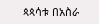ጳጳሳቱ በአስራ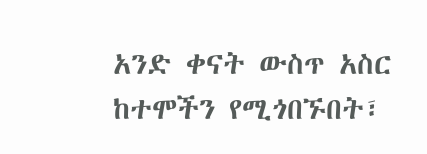አንድ ቀናት ውስጥ አስር ከተሞችን የሚጎበኙበት፣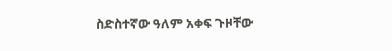ስድስተኛው ዓለም አቀፍ ጉዞቸው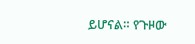ይሆናል። የጉዞው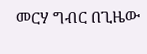መርሃ ግብር በጊዜው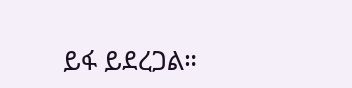ይፋ ይደረጋል።